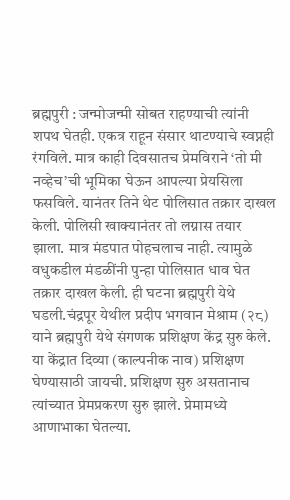ब्रह्मपुरी : जन्मोजन्मी सोबत राहण्याची त्यांनी शपथ घेतही. एकत्र राहून संसार थाटण्याचे स्वप्नही रंगविले. मात्र काही दिवसातच प्रेमविराने ‘तो मी नव्हेच’ची भूमिका घेऊन आपल्या प्रेयसिला फसविले. यानंतर तिने थेट पोलिसात तक्रार दाखल केली. पोलिसी खाक्यानंतर तो लग्नास तयार झाला. मात्र मंडपात पोहचलाच नाही. त्यामुळे वधुकडील मंडळींनी पुन्हा पोलिसात धाव घेत तक्रार दाखल केली. ही घटना ब्रह्मपुरी येथे घडली.चंद्रपूर येथील प्रदीप भगवान मेश्राम (२८) याने ब्रह्मपुरी येथे संगणक प्रशिक्षण केंद्र सुरु केले. या केंद्रात दिव्या (काल्पनीक नाव) प्रशिक्षण घेण्यासाठी जायची. प्रशिक्षण सुरु असतानाच त्यांच्यात प्रेमप्रकरण सुरु झाले. प्रेमामध्ये आणाभाका घेतल्या.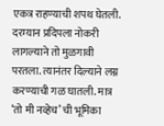एकत्र राहण्याची शपथ घेतली. दरम्यान प्रदिपला नोकरी लागल्याने तो मुळगावी परतला. त्यानंतर दिल्याने लग्न करण्याची गळ घातली. मात्र ‘तो मी नव्हेच’ ची भूमिका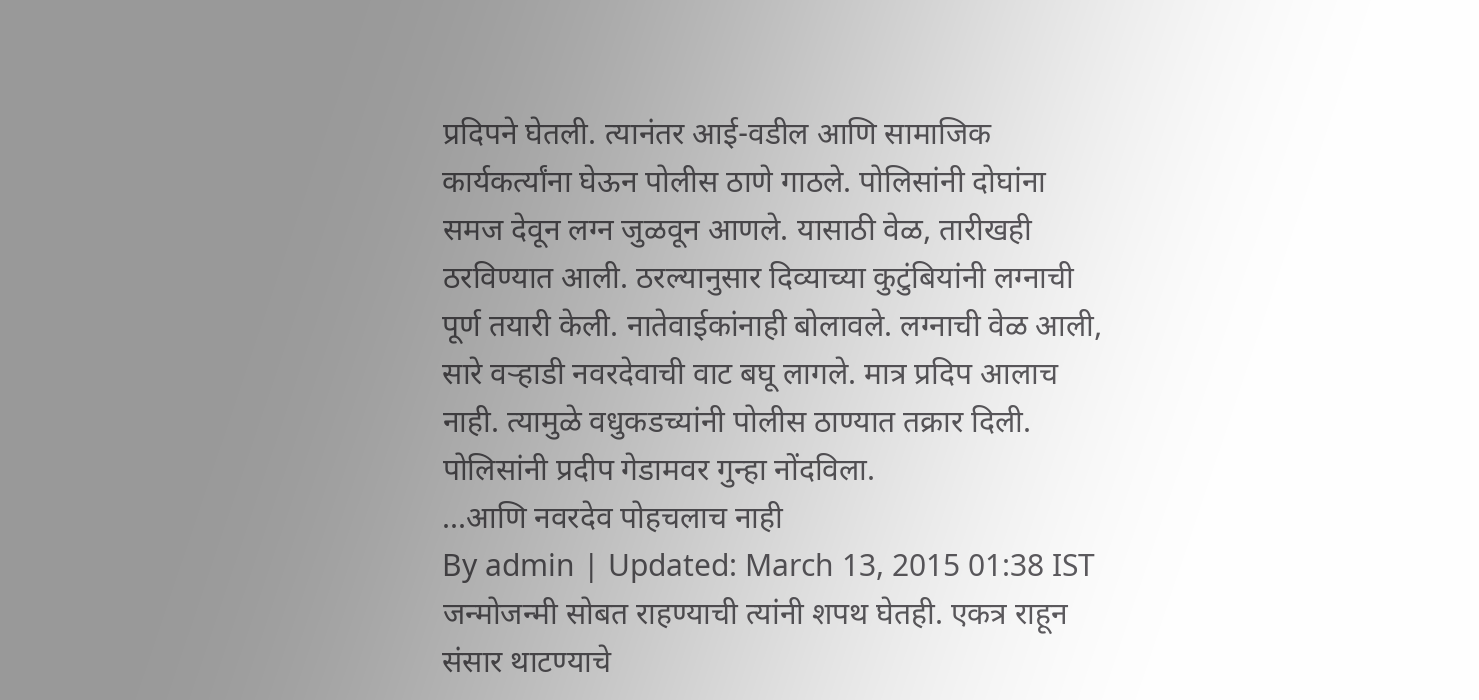प्रदिपने घेतली. त्यानंतर आई-वडील आणि सामाजिक कार्यकर्त्यांना घेऊन पोलीस ठाणे गाठले. पोलिसांनी दोघांना समज देवून लग्न जुळवून आणले. यासाठी वेळ, तारीखही ठरविण्यात आली. ठरल्यानुसार दिव्याच्या कुटुंबियांनी लग्नाची पूर्ण तयारी केली. नातेवाईकांनाही बोलावले. लग्नाची वेळ आली, सारे वऱ्हाडी नवरदेवाची वाट बघू लागले. मात्र प्रदिप आलाच नाही. त्यामुळे वधुकडच्यांनी पोलीस ठाण्यात तक्रार दिली. पोलिसांनी प्रदीप गेडामवर गुन्हा नोंदविला.
...आणि नवरदेव पोहचलाच नाही
By admin | Updated: March 13, 2015 01:38 IST
जन्मोजन्मी सोबत राहण्याची त्यांनी शपथ घेतही. एकत्र राहून संसार थाटण्याचे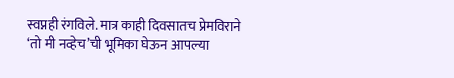स्वप्नही रंगविले. मात्र काही दिवसातच प्रेमविराने ‘तो मी नव्हेच’ची भूमिका घेऊन आपल्या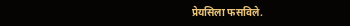प्रेयसिला फसविले.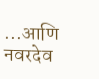...आणि नवरदेव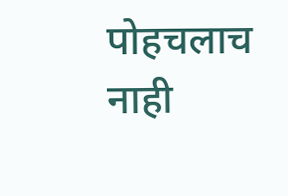पोहचलाच नाही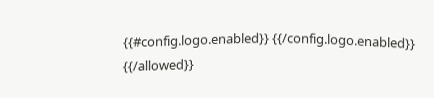{{#config.logo.enabled}} {{/config.logo.enabled}}
{{/allowed}}